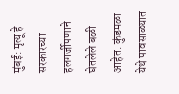मुंबई: मृत्यू हे सरकारच्या हलगर्जीपणाने घेतलेले बळी आहेत. कुंडमळा येथे पावसाळ्यात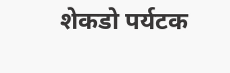शेकडो पर्यटक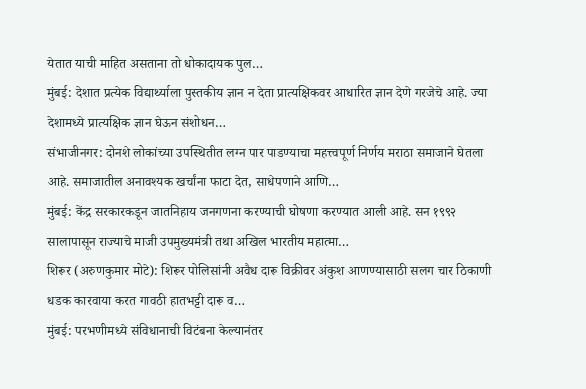येतात याची माहित असताना तो धोकादायक पुल…
मुंबई: देशात प्रत्येक विद्यार्थ्याला पुस्तकीय ज्ञान न देता प्रात्यक्षिकवर आधारित ज्ञान देणे गरजेचे आहे. ज्या देशामध्ये प्रात्यक्षिक ज्ञान घेऊन संशोधन…
संभाजीनगर: दोनशे लोकांच्या उपस्थितीत लग्न पार पाडण्याचा महत्त्वपूर्ण निर्णय मराठा समाजाने घेतला आहे. समाजातील अनावश्यक खर्चांना फाटा देत, साधेपणाने आणि…
मुंबई: केंद्र सरकारकडून जातनिहाय जनगणना करण्याची घोषणा करण्यात आली आहे. सन १९९२ सालापासून राज्याचे माजी उपमुख्यमंत्री तथा अखिल भारतीय महात्मा…
शिरूर (अरुणकुमार मोटे): शिरूर पोलिसांनी अवैध दारू विक्रीवर अंकुश आणण्यासाठी सलग चार ठिकाणी धडक कारवाया करत गावठी हातभट्टी दारू व…
मुंबई: परभणीमध्ये संविधानाची विटंबना केल्यानंतर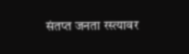संतप्त जनता रस्त्यावर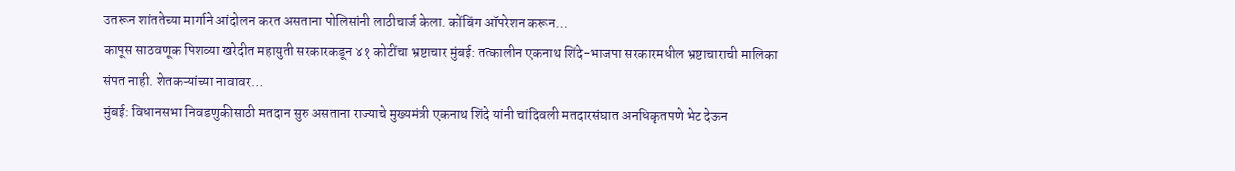उतरून शांततेच्या मार्गाने आंदोलन करत असताना पोलिसांनी लाठीचार्ज केला. कोंबिंग ऑपरेशन करून…
कापूस साठवणूक पिशव्या खरेदीत महायुती सरकारकडून ४१ कोटींचा भ्रष्टाचार मुंबई: तत्कालीन एकनाथ शिंदे-भाजपा सरकारमधील भ्रष्टाचाराची मालिका संपत नाही. शेतकऱ्यांच्या नावावर…
मुंबई: विधानसभा निवडणुकीसाठी मतदान सुरु असताना राज्याचे मुख्यमंत्री एकनाथ शिंदे यांनी चांदिवली मतदारसंघात अनधिकृतपणे भेट देऊन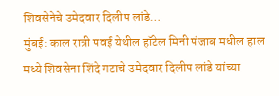शिवसेनेचे उमेदवार दिलीप लांडे…
मुंबई: काल रात्री पवई येथील हॉटेल मिनी पंजाब मधील हाल मध्ये शिवसेना शिंदे गटाचे उमेदवार दिलीप लांडे यांच्या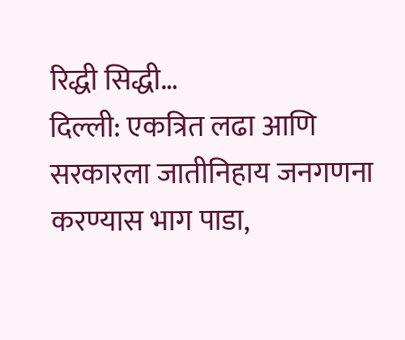रिद्धी सिद्धी…
दिल्ली: एकत्रित लढा आणि सरकारला जातीनिहाय जनगणना करण्यास भाग पाडा,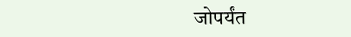जोपर्यंत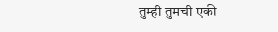तुम्ही तुमची एकी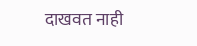दाखवत नाही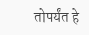तोपर्यंत हे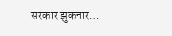सरकार झुकनार…